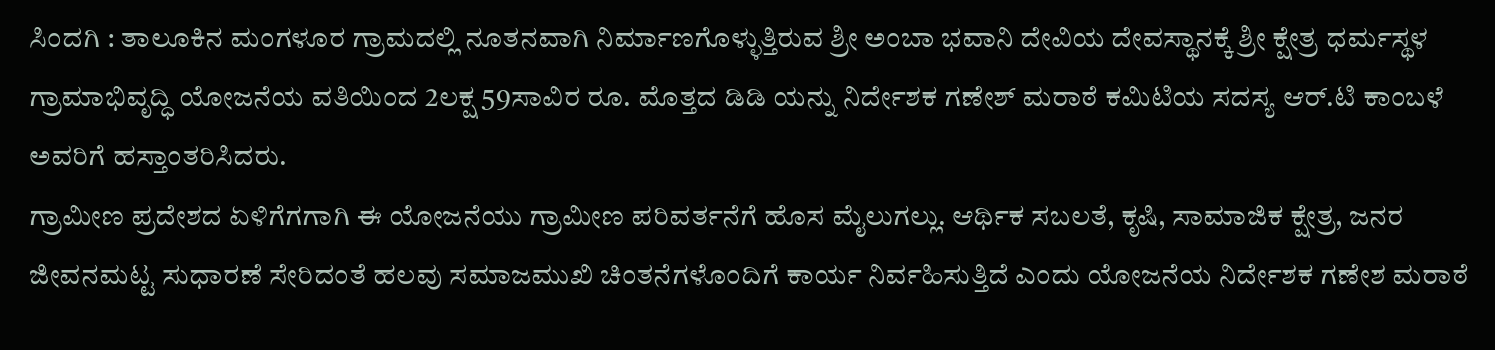ಸಿಂದಗಿ : ತಾಲೂಕಿನ ಮಂಗಳೂರ ಗ್ರಾಮದಲ್ಲಿ ನೂತನವಾಗಿ ನಿರ್ಮಾಣಗೊಳ್ಳುತ್ತಿರುವ ಶ್ರೀ ಅಂಬಾ ಭವಾನಿ ದೇವಿಯ ದೇವಸ್ಥಾನಕ್ಕೆ ಶ್ರೀ ಕ್ಷೇತ್ರ ಧರ್ಮಸ್ಥಳ ಗ್ರಾಮಾಭಿವೃದ್ಧಿ ಯೋಜನೆಯ ವತಿಯಿಂದ 2ಲಕ್ಷ 59ಸಾವಿರ ರೂ. ಮೊತ್ತದ ಡಿಡಿ ಯನ್ನು ನಿರ್ದೇಶಕ ಗಣೇಶ್ ಮರಾಠೆ ಕಮಿಟಿಯ ಸದಸ್ಯ ಆರ್.ಟಿ ಕಾಂಬಳೆ ಅವರಿಗೆ ಹಸ್ತಾಂತರಿಸಿದರು.
ಗ್ರಾಮೀಣ ಪ್ರದೇಶದ ಏಳಿಗೆಗಗಾಗಿ ಈ ಯೋಜನೆಯು ಗ್ರಾಮೀಣ ಪರಿವರ್ತನೆಗೆ ಹೊಸ ಮೈಲುಗಲ್ಲು. ಆರ್ಥಿಕ ಸಬಲತೆ, ಕೃಷಿ, ಸಾಮಾಜಿಕ ಕ್ಷೇತ್ರ, ಜನರ ಜೀವನಮಟ್ಟ ಸುಧಾರಣೆ ಸೇರಿದಂತೆ ಹಲವು ಸಮಾಜಮುಖಿ ಚಿಂತನೆಗಳೊಂದಿಗೆ ಕಾರ್ಯ ನಿರ್ವಹಿಸುತ್ತಿದೆ ಎಂದು ಯೋಜನೆಯ ನಿರ್ದೇಶಕ ಗಣೇಶ ಮರಾಠೆ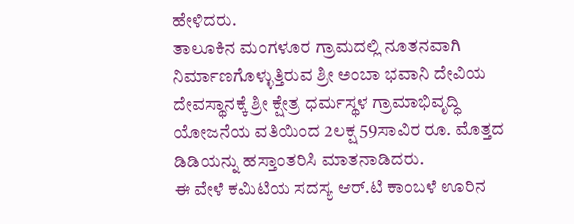ಹೇಳಿದರು.
ತಾಲೂಕಿನ ಮಂಗಳೂರ ಗ್ರಾಮದಲ್ಲಿ ನೂತನವಾಗಿ ನಿರ್ಮಾಣಗೊಳ್ಳುತ್ತಿರುವ ಶ್ರೀ ಅಂಬಾ ಭವಾನಿ ದೇವಿಯ ದೇವಸ್ಥಾನಕ್ಕೆ ಶ್ರೀ ಕ್ಷೇತ್ರ ಧರ್ಮಸ್ಥಳ ಗ್ರಾಮಾಭಿವೃದ್ಧಿ ಯೋಜನೆಯ ವತಿಯಿಂದ 2ಲಕ್ಷ 59ಸಾವಿರ ರೂ. ಮೊತ್ತದ ಡಿಡಿಯನ್ನು ಹಸ್ತಾಂತರಿಸಿ ಮಾತನಾಡಿದರು.
ಈ ವೇಳೆ ಕಮಿಟಿಯ ಸದಸ್ಯ ಆರ್.ಟಿ ಕಾಂಬಳೆ ಊರಿನ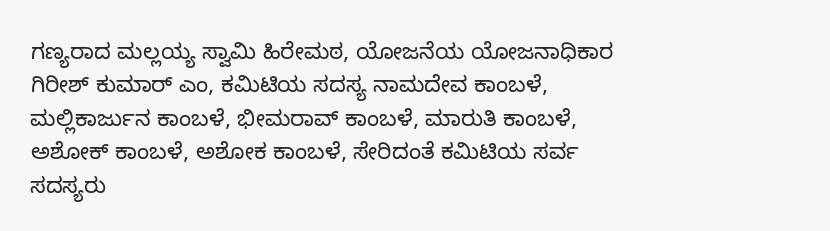ಗಣ್ಯರಾದ ಮಲ್ಲಯ್ಯ ಸ್ವಾಮಿ ಹಿರೇಮಠ, ಯೋಜನೆಯ ಯೋಜನಾಧಿಕಾರ ಗಿರೀಶ್ ಕುಮಾರ್ ಎಂ, ಕಮಿಟಿಯ ಸದಸ್ಯ ನಾಮದೇವ ಕಾಂಬಳೆ, ಮಲ್ಲಿಕಾರ್ಜುನ ಕಾಂಬಳೆ, ಭೀಮರಾವ್ ಕಾಂಬಳೆ, ಮಾರುತಿ ಕಾಂಬಳೆ, ಅಶೋಕ್ ಕಾಂಬಳೆ, ಅಶೋಕ ಕಾಂಬಳೆ, ಸೇರಿದಂತೆ ಕಮಿಟಿಯ ಸರ್ವ ಸದಸ್ಯರು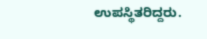ಉಪಸ್ಥಿತರಿದ್ದರು.